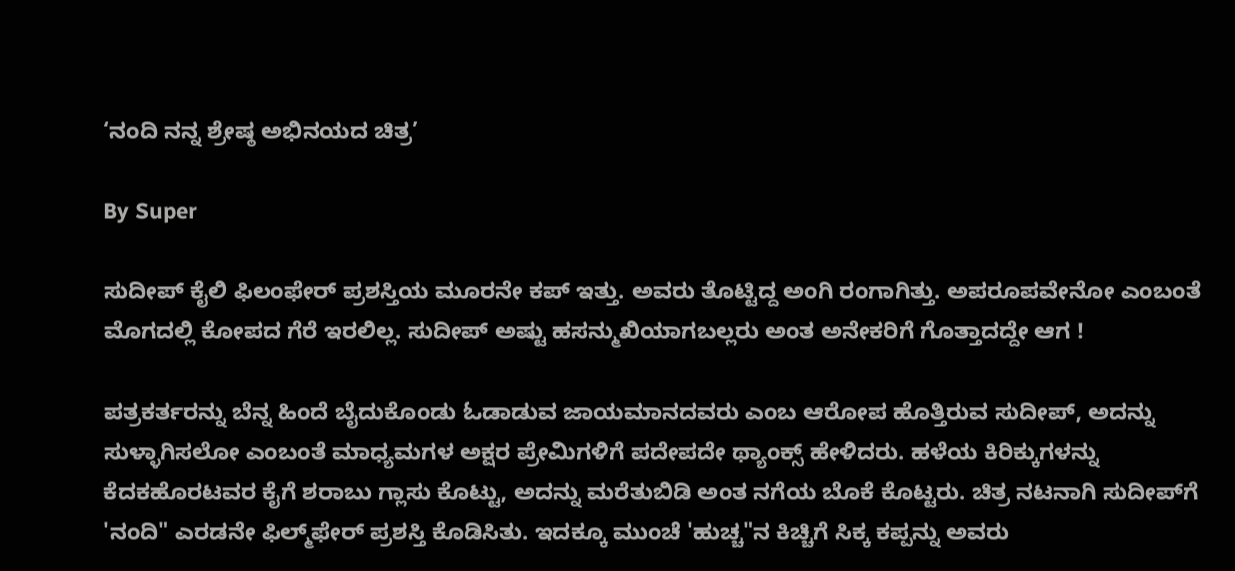‘ನಂದಿ ನನ್ನ ಶ್ರೇಷ್ಠ ಅಭಿನಯದ ಚಿತ್ರ’

By Super

ಸುದೀಪ್‌ ಕೈಲಿ ಫಿಲಂಫೇರ್‌ ಪ್ರಶಸ್ತಿಯ ಮೂರನೇ ಕಪ್‌ ಇತ್ತು. ಅವರು ತೊಟ್ಟಿದ್ದ ಅಂಗಿ ರಂಗಾಗಿತ್ತು. ಅಪರೂಪವೇನೋ ಎಂಬಂತೆ ಮೊಗದಲ್ಲಿ ಕೋಪದ ಗೆರೆ ಇರಲಿಲ್ಲ. ಸುದೀಪ್‌ ಅಷ್ಟು ಹಸನ್ಮುಖಿಯಾಗಬಲ್ಲರು ಅಂತ ಅನೇಕರಿಗೆ ಗೊತ್ತಾದದ್ದೇ ಆಗ !

ಪತ್ರಕರ್ತರನ್ನು ಬೆನ್ನ ಹಿಂದೆ ಬೈದುಕೊಂಡು ಓಡಾಡುವ ಜಾಯಮಾನದವರು ಎಂಬ ಆರೋಪ ಹೊತ್ತಿರುವ ಸುದೀಪ್‌, ಅದನ್ನು ಸುಳ್ಳಾಗಿಸಲೋ ಎಂಬಂತೆ ಮಾಧ್ಯಮಗಳ ಅಕ್ಷರ ಪ್ರೇಮಿಗಳಿಗೆ ಪದೇಪದೇ ಥ್ಯಾಂಕ್ಸ್‌ ಹೇಳಿದರು. ಹಳೆಯ ಕಿರಿಕ್ಕುಗಳನ್ನು ಕೆದಕಹೊರಟವರ ಕೈಗೆ ಶರಾಬು ಗ್ಲಾಸು ಕೊಟ್ಟು, ಅದನ್ನು ಮರೆತುಬಿಡಿ ಅಂತ ನಗೆಯ ಬೊಕೆ ಕೊಟ್ಟರು. ಚಿತ್ರ ನಟನಾಗಿ ಸುದೀಪ್‌ಗೆ 'ನಂದಿ" ಎರಡನೇ ಫಿಲ್ಮ್‌ಫೇರ್‌ ಪ್ರಶಸ್ತಿ ಕೊಡಿಸಿತು. ಇದಕ್ಕೂ ಮುಂಚೆ 'ಹುಚ್ಚ"ನ ಕಿಚ್ಚಿಗೆ ಸಿಕ್ಕ ಕಪ್ಪನ್ನು ಅವರು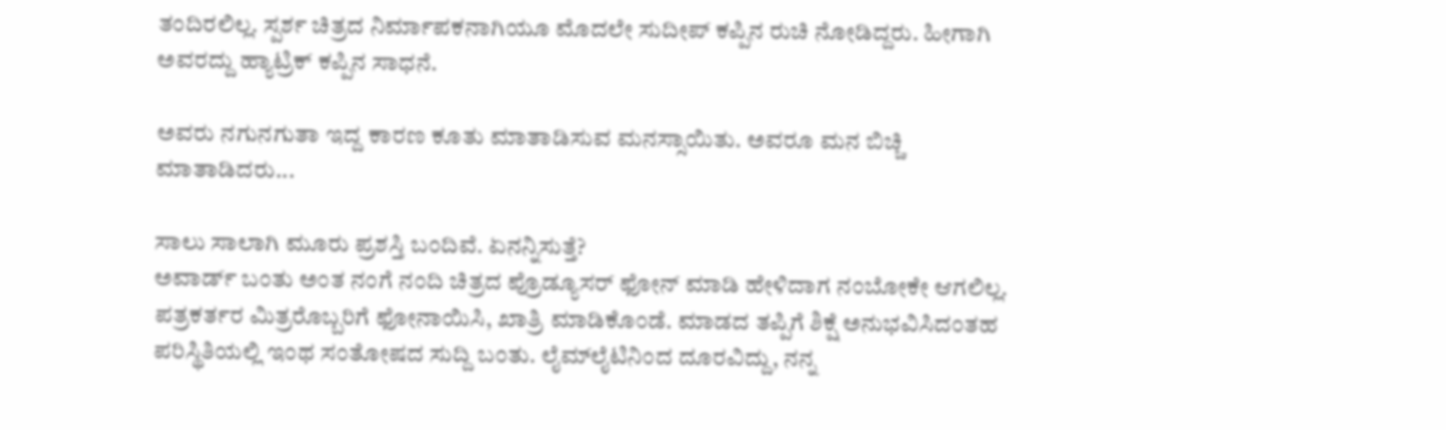ತಂದಿರಲಿಲ್ಲ. ಸ್ಪರ್ಶ ಚಿತ್ರದ ನಿರ್ಮಾಪಕನಾಗಿಯೂ ಮೊದಲೇ ಸುದೀಪ್‌ ಕಪ್ಪಿನ ರುಚಿ ನೋಡಿದ್ದರು. ಹೀಗಾಗಿ ಅವರದ್ದು ಹ್ಯಾಟ್ರಿಕ್‌ ಕಪ್ಪಿನ ಸಾಧನೆ.

ಅವರು ನಗುನಗುತಾ ಇದ್ದ ಕಾರಣ ಕೂತು ಮಾತಾಡಿಸುವ ಮನಸ್ಸಾಯಿತು. ಅವರೂ ಮನ ಬಿಚ್ಚಿ ಮಾತಾಡಿದರು...

ಸಾಲು ಸಾಲಾಗಿ ಮೂರು ಪ್ರಶಸ್ತಿ ಬಂದಿವೆ. ಏನನ್ನಿಸುತ್ತೆ?
ಅವಾರ್ಡ್‌ ಬಂತು ಅಂತ ನಂಗೆ ನಂದಿ ಚಿತ್ರದ ಪ್ರೊಡ್ಯೂಸರ್‌ ಫೋನ್‌ ಮಾಡಿ ಹೇಳಿದಾಗ ನಂಬೋಕೇ ಆಗಲಿಲ್ಲ. ಪತ್ರಕರ್ತರ ಮಿತ್ರರೊಬ್ಬರಿಗೆ ಫೋನಾಯಿಸಿ, ಖಾತ್ರಿ ಮಾಡಿಕೊಂಡೆ. ಮಾಡದ ತಪ್ಪಿಗೆ ಶಿಕ್ಷೆ ಅನುಭವಿಸಿದಂತಹ ಪರಿಸ್ಥಿತಿಯಲ್ಲಿ ಇಂಥ ಸಂತೋಷದ ಸುದ್ದಿ ಬಂತು. ಲೈಮ್‌ಲೈಟಿನಿಂದ ದೂರವಿದ್ದು, ನನ್ನ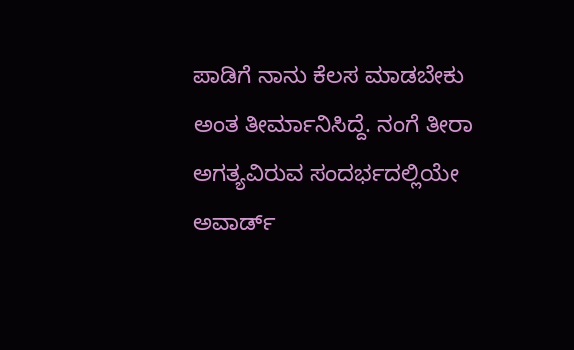ಪಾಡಿಗೆ ನಾನು ಕೆಲಸ ಮಾಡಬೇಕು ಅಂತ ತೀರ್ಮಾನಿಸಿದ್ದೆ. ನಂಗೆ ತೀರಾ ಅಗತ್ಯವಿರುವ ಸಂದರ್ಭದಲ್ಲಿಯೇ ಅವಾರ್ಡ್‌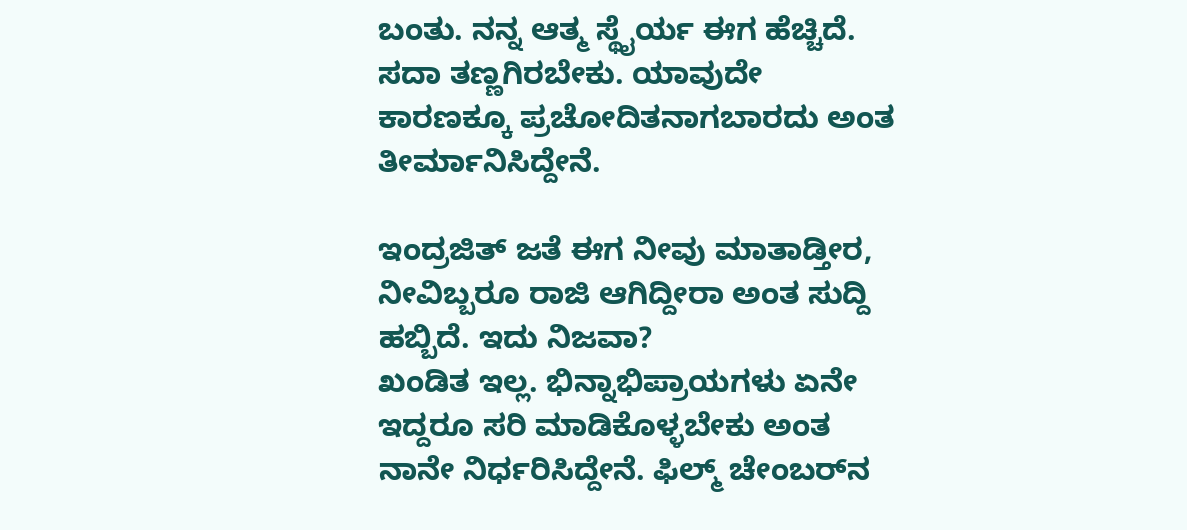ಬಂತು. ನನ್ನ ಆತ್ಮ ಸ್ಥೈರ್ಯ ಈಗ ಹೆಚ್ಚಿದೆ. ಸದಾ ತಣ್ಣಗಿರಬೇಕು. ಯಾವುದೇ ಕಾರಣಕ್ಕೂ ಪ್ರಚೋದಿತನಾಗಬಾರದು ಅಂತ ತೀರ್ಮಾನಿಸಿದ್ದೇನೆ.

ಇಂದ್ರಜಿತ್‌ ಜತೆ ಈಗ ನೀವು ಮಾತಾಡ್ತೀರ, ನೀವಿಬ್ಬರೂ ರಾಜಿ ಆಗಿದ್ದೀರಾ ಅಂತ ಸುದ್ದಿ ಹಬ್ಬಿದೆ. ಇದು ನಿಜವಾ?
ಖಂಡಿತ ಇಲ್ಲ. ಭಿನ್ನಾಭಿಪ್ರಾಯಗಳು ಏನೇ ಇದ್ದರೂ ಸರಿ ಮಾಡಿಕೊಳ್ಳಬೇಕು ಅಂತ ನಾನೇ ನಿರ್ಧರಿಸಿದ್ದೇನೆ. ಫಿಲ್ಮ್‌ ಚೇಂಬರ್‌ನ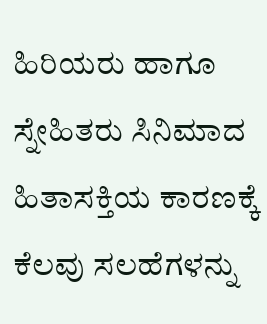ಹಿರಿಯರು ಹಾಗೂ ಸ್ನೇಹಿತರು ಸಿನಿಮಾದ ಹಿತಾಸಕ್ತಿಯ ಕಾರಣಕ್ಕೆ ಕೆಲವು ಸಲಹೆಗಳನ್ನು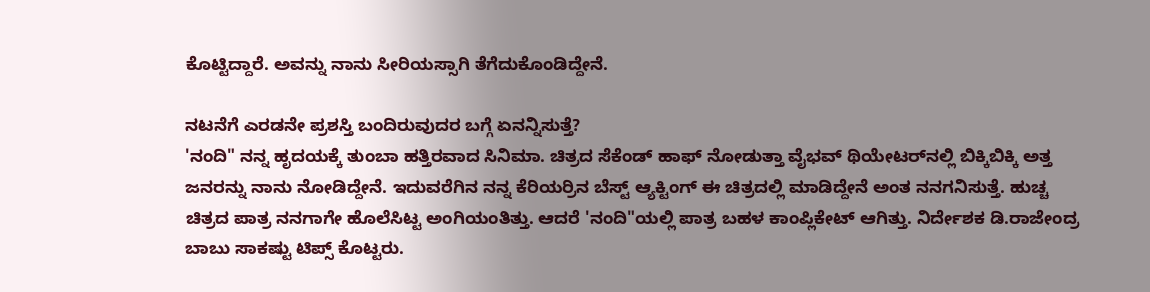ಕೊಟ್ಟಿದ್ದಾರೆ. ಅವನ್ನು ನಾನು ಸೀರಿಯಸ್ಸಾಗಿ ತೆಗೆದುಕೊಂಡಿದ್ದೇನೆ.

ನಟನೆಗೆ ಎರಡನೇ ಪ್ರಶಸ್ತಿ ಬಂದಿರುವುದರ ಬಗ್ಗೆ ಏನನ್ನಿಸುತ್ತೆ?
'ನಂದಿ" ನನ್ನ ಹೃದಯಕ್ಕೆ ತುಂಬಾ ಹತ್ತಿರವಾದ ಸಿನಿಮಾ. ಚಿತ್ರದ ಸೆಕೆಂಡ್‌ ಹಾಫ್‌ ನೋಡುತ್ತಾ ವೈಭವ್‌ ಥಿಯೇಟರ್‌ನಲ್ಲಿ ಬಿಕ್ಕಿಬಿಕ್ಕಿ ಅತ್ತ ಜನರನ್ನು ನಾನು ನೋಡಿದ್ದೇನೆ. ಇದುವರೆಗಿನ ನನ್ನ ಕೆರಿಯರ್ರಿನ ಬೆಸ್ಟ್‌ ಆ್ಯಕ್ಟಿಂಗ್‌ ಈ ಚಿತ್ರದಲ್ಲಿ ಮಾಡಿದ್ದೇನೆ ಅಂತ ನನಗನಿಸುತ್ತೆ. ಹುಚ್ಚ ಚಿತ್ರದ ಪಾತ್ರ ನನಗಾಗೇ ಹೊಲೆಸಿಟ್ಟ ಅಂಗಿಯಂತಿತ್ತು. ಆದರೆ 'ನಂದಿ"ಯಲ್ಲಿ ಪಾತ್ರ ಬಹಳ ಕಾಂಪ್ಲಿಕೇಟ್‌ ಆಗಿತ್ತು. ನಿರ್ದೇಶಕ ಡಿ.ರಾಜೇಂದ್ರ ಬಾಬು ಸಾಕಷ್ಟು ಟಿಪ್ಸ್‌ ಕೊಟ್ಟರು.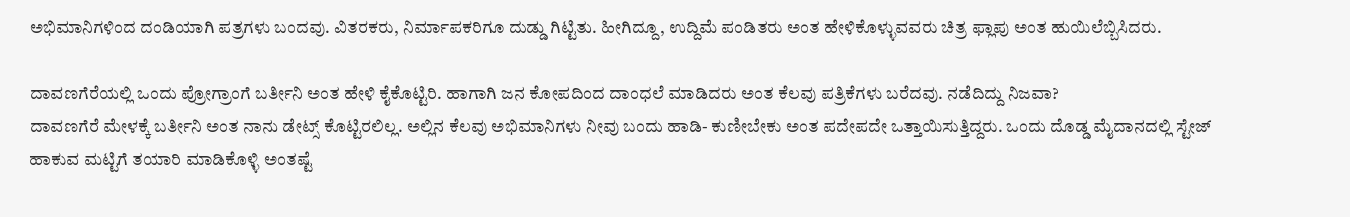ಅಭಿಮಾನಿಗಳಿಂದ ದಂಡಿಯಾಗಿ ಪತ್ರಗಳು ಬಂದವು. ವಿತರಕರು, ನಿರ್ಮಾಪಕರಿಗೂ ದುಡ್ಡು ಗಿಟ್ಟಿತು. ಹೀಗಿದ್ದೂ, ಉದ್ದಿಮೆ ಪಂಡಿತರು ಅಂತ ಹೇಳಿಕೊಳ್ಳುವವರು ಚಿತ್ರ ಫ್ಲಾಪು ಅಂತ ಹುಯಿಲೆಬ್ಬಿಸಿದರು.

ದಾವಣಗೆರೆಯಲ್ಲಿ ಒಂದು ಪ್ರೋಗ್ರಾಂಗೆ ಬರ್ತೀನಿ ಅಂತ ಹೇಳಿ ಕೈಕೊಟ್ಟಿರಿ. ಹಾಗಾಗಿ ಜನ ಕೋಪದಿಂದ ದಾಂಧಲೆ ಮಾಡಿದರು ಅಂತ ಕೆಲವು ಪತ್ರಿಕೆಗಳು ಬರೆದವು. ನಡೆದಿದ್ದು ನಿಜವಾ?
ದಾವಣಗೆರೆ ಮೇಳಕ್ಕೆ ಬರ್ತೀನಿ ಅಂತ ನಾನು ಡೇಟ್ಸ್‌ ಕೊಟ್ಟಿರಲಿಲ್ಲ. ಅಲ್ಲಿನ ಕೆಲವು ಅಭಿಮಾನಿಗಳು ನೀವು ಬಂದು ಹಾಡಿ- ಕುಣೀಬೇಕು ಅಂತ ಪದೇಪದೇ ಒತ್ತಾಯಿಸುತ್ತಿದ್ದರು. ಒಂದು ದೊಡ್ಡ ಮೈದಾನದಲ್ಲಿ ಸ್ಟೇಜ್‌ ಹಾಕುವ ಮಟ್ಟಿಗೆ ತಯಾರಿ ಮಾಡಿಕೊಳ್ಳಿ ಅಂತಷ್ಟೆ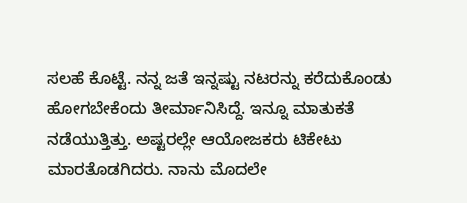ಸಲಹೆ ಕೊಟ್ಟೆ. ನನ್ನ ಜತೆ ಇನ್ನಷ್ಟು ನಟರನ್ನು ಕರೆದುಕೊಂಡು ಹೋಗಬೇಕೆಂದು ತೀರ್ಮಾನಿಸಿದ್ದೆ. ಇನ್ನೂ ಮಾತುಕತೆ ನಡೆಯುತ್ತಿತ್ತು. ಅಷ್ಟರಲ್ಲೇ ಆಯೋಜಕರು ಟಿಕೇಟು ಮಾರತೊಡಗಿದರು. ನಾನು ಮೊದಲೇ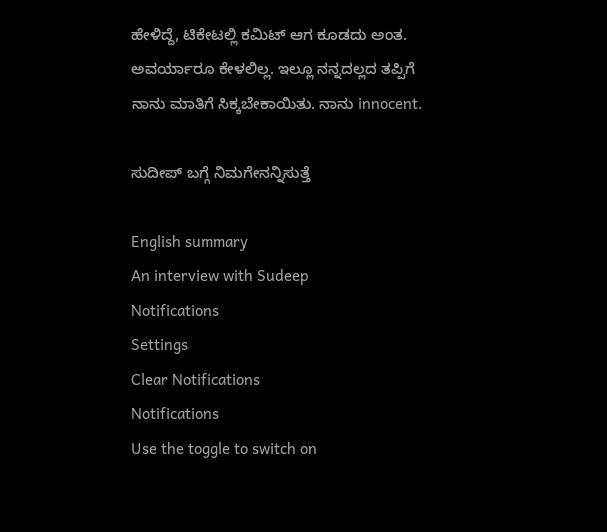ಹೇಳಿದ್ದೆ, ಟಿಕೇಟಲ್ಲಿ ಕಮಿಟ್‌ ಆಗ ಕೂಡದು ಅಂತ. ಅವರ್ಯಾರೂ ಕೇಳಲಿಲ್ಲ. ಇಲ್ಲೂ ನನ್ನದಲ್ಲದ ತಪ್ಪಿಗೆ ನಾನು ಮಾತಿಗೆ ಸಿಕ್ಕಬೇಕಾಯಿತು. ನಾನು innocent.

ಸುದೀಪ್‌ ಬಗ್ಗೆ ನಿಮಗೇನನ್ನಿಸುತ್ತೆ

English summary
An interview with Sudeep
Notifications
Settings
Clear Notifications
Notifications
Use the toggle to switch on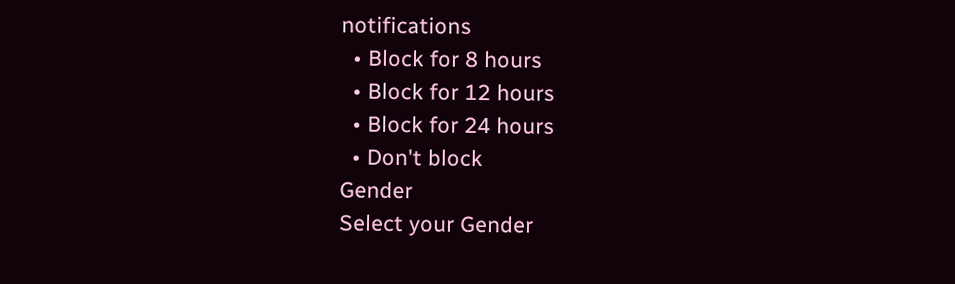notifications
  • Block for 8 hours
  • Block for 12 hours
  • Block for 24 hours
  • Don't block
Gender
Select your Gender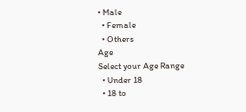• Male
  • Female
  • Others
Age
Select your Age Range
  • Under 18
  • 18 to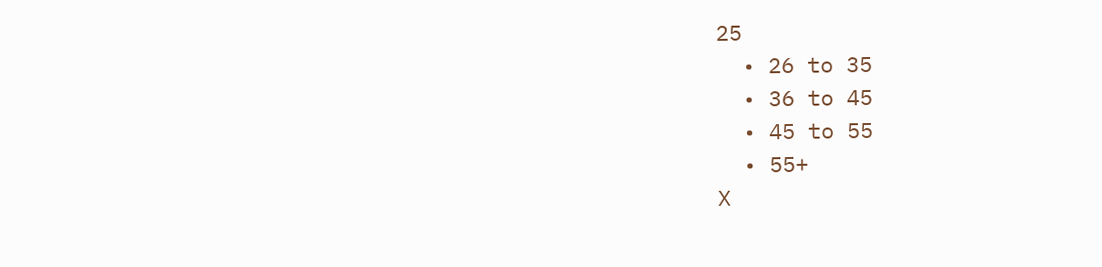25
  • 26 to 35
  • 36 to 45
  • 45 to 55
  • 55+
X